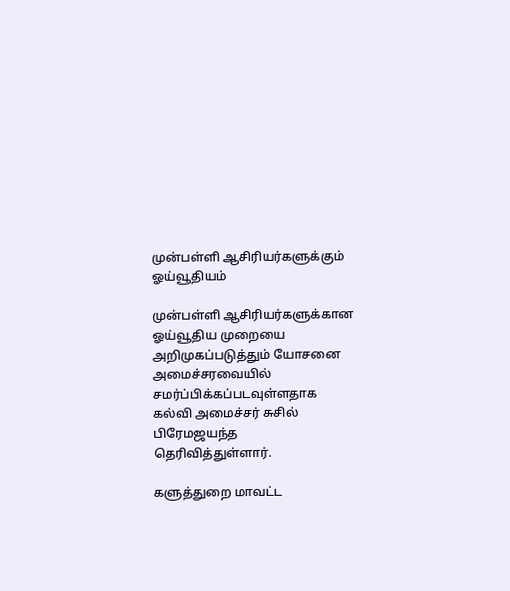முன்பள்ளி ஆசிரியர்களுக்கும் ஓய்வூதியம்

முன்பள்ளி ஆசிரியர்களுக்கான ஓய்வூதிய முறையை அறிமுகப்படுத்தும் யோசனை அமைச்சரவையில் சமர்ப்பிக்கப்படவுள்ளதாக கல்வி அமைச்சர் சுசில் பிரேமஜயந்த தெரிவித்துள்ளார்.

களுத்துறை மாவட்ட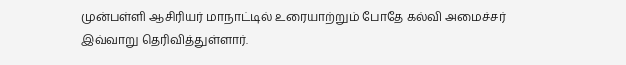முன்பள்ளி ஆசிரியர் மாநாட்டில் உரையாற்றும் போதே கல்வி அமைச்சர் இவ்வாறு தெரிவித்துள்ளார்.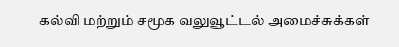கல்வி மற்றும் சமூக வலுவூட்டல் அமைச்சுக்கள்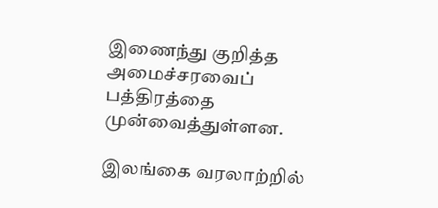இணைந்து குறித்த அமைச்சரவைப் பத்திரத்தை முன்வைத்துள்ளன.

இலங்கை வரலாற்றில்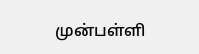முன்பள்ளி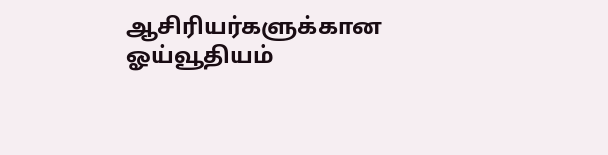ஆசிரியர்களுக்கான ஓய்வூதியம்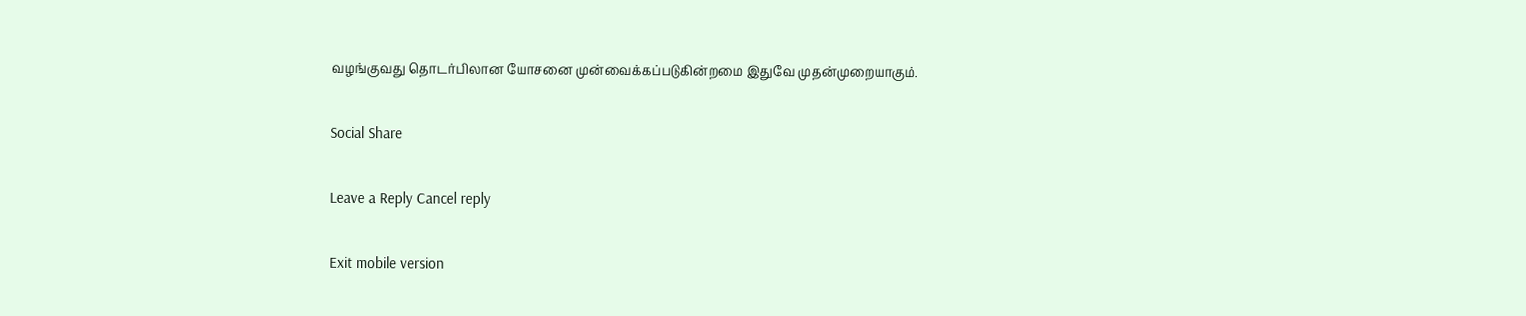வழங்குவது தொடர்பிலான யோசனை முன்வைக்கப்படுகின்றமை இதுவே முதன்முறையாகும்.

Social Share

Leave a Reply Cancel reply

Exit mobile version